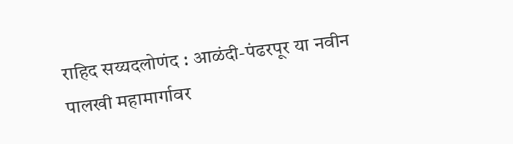राहिद सय्यदलोणंद : आळंदी-पंढरपूर या नवीन पालखी महामार्गावर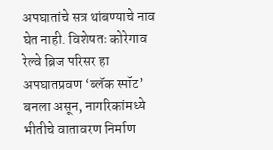अपघातांचे सत्र थांबण्याचे नाव घेत नाही. विशेषतः कोरेगाव रेल्वे ब्रिज परिसर हा अपघातप्रवण ‘ब्लॅक स्पॉट’ बनला असून, नागरिकांमध्ये भीतीचे वातावरण निर्माण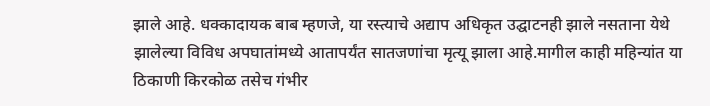झाले आहे. धक्कादायक बाब म्हणजे, या रस्त्याचे अद्याप अधिकृत उद्घाटनही झाले नसताना येथे झालेल्या विविध अपघातांमध्ये आतापर्यंत सातजणांचा मृत्यू झाला आहे.मागील काही महिन्यांत या ठिकाणी किरकोळ तसेच गंभीर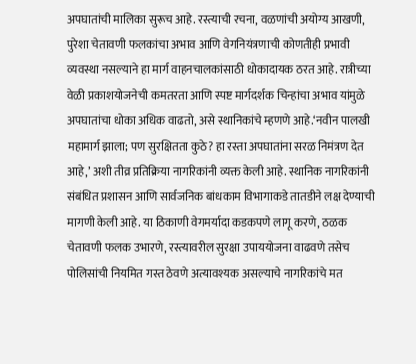अपघातांची मालिका सुरूच आहे. रस्त्याची रचना, वळणांची अयोग्य आखणी, पुरेशा चेतावणी फलकांचा अभाव आणि वेगनियंत्रणाची कोणतीही प्रभावी व्यवस्था नसल्याने हा मार्ग वाहनचालकांसाठी धोकादायक ठरत आहे. रात्रीच्या वेळी प्रकाशयोजनेची कमतरता आणि स्पष्ट मार्गदर्शक चिन्हांचा अभाव यांमुळे अपघातांचा धोका अधिक वाढतो, असे स्थानिकांचे म्हणणे आहे.‘नवीन पालखी महामार्ग झाला; पण सुरक्षितता कुठे? हा रस्ता अपघातांना सरळ निमंत्रण देत आहे,’ अशी तीव्र प्रतिक्रिया नागरिकांनी व्यक्त केली आहे. स्थानिक नागरिकांनी संबंधित प्रशासन आणि सार्वजनिक बांधकाम विभागाकडे तातडीने लक्ष देण्याची मागणी केली आहे. या ठिकाणी वेगमर्यादा कडकपणे लागू करणे, ठळक चेतावणी फलक उभारणे, रस्त्यावरील सुरक्षा उपाययोजना वाढवणे तसेच पोलिसांची नियमित गस्त ठेवणे अत्यावश्यक असल्याचे नागरिकांचे मत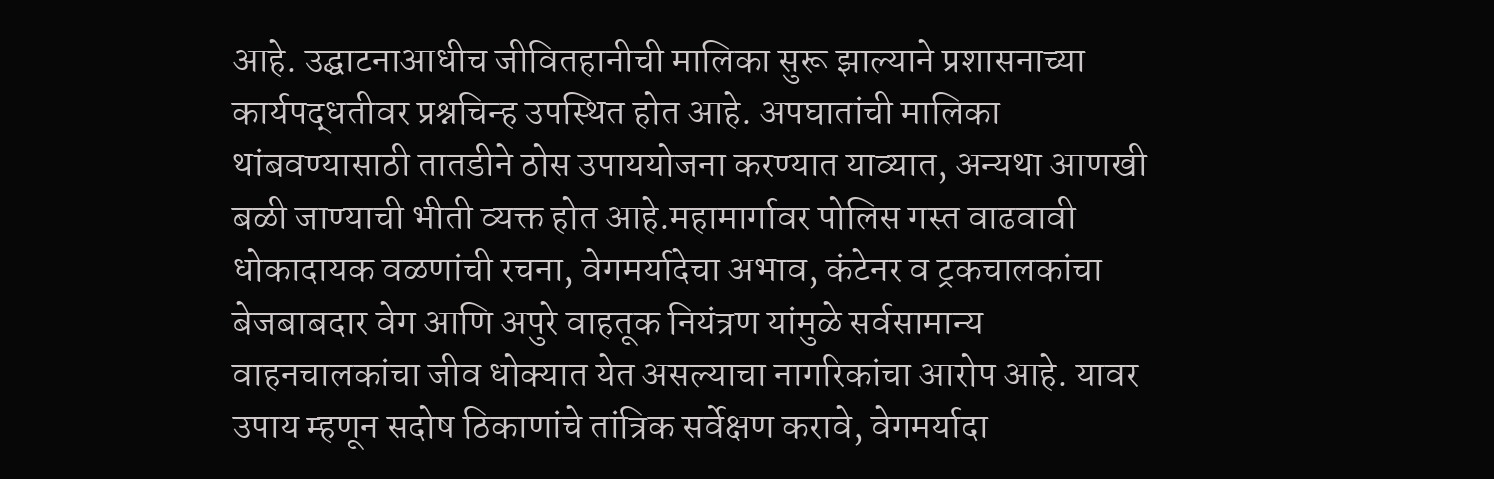आहे. उद्घाटनाआधीच जीवितहानीची मालिका सुरू झाल्याने प्रशासनाच्या कार्यपद्धतीवर प्रश्नचिन्ह उपस्थित होत आहे. अपघातांची मालिका थांबवण्यासाठी तातडीने ठोस उपाययोजना करण्यात याव्यात, अन्यथा आणखी बळी जाण्याची भीती व्यक्त होत आहे.महामार्गावर पोलिस गस्त वाढवावी
धोकादायक वळणांची रचना, वेगमर्यादेचा अभाव, कंटेनर व ट्रकचालकांचा बेजबाबदार वेग आणि अपुरे वाहतूक नियंत्रण यांमुळे सर्वसामान्य वाहनचालकांचा जीव धोक्यात येत असल्याचा नागरिकांचा आरोप आहे. यावर उपाय म्हणून सदोष ठिकाणांचे तांत्रिक सर्वेक्षण करावे, वेगमर्यादा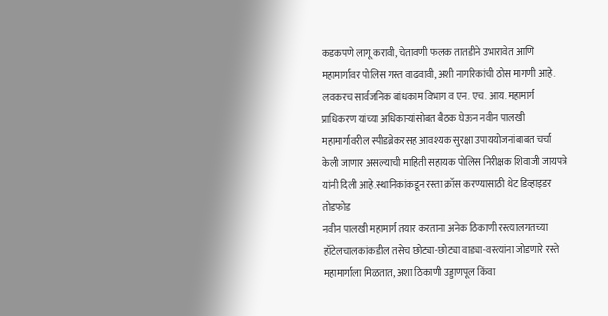कडकपणे लागू करावी, चेतावणी फलक तातडीने उभारावेत आणि महामार्गावर पोलिस गस्त वाढवावी, अशी नागरिकांची ठोस मागणी आहे. लवकरच सार्वजनिक बांधकाम विभाग व एन. एच. आय. महामार्ग प्राधिकरण यांच्या अधिकाऱ्यांसोबत बैठक घेऊन नवीन पालखी महामार्गावरील स्पीडब्रेकरसह आवश्यक सुरक्षा उपाययोजनांबाबत चर्चा केली जाणार असल्याची माहिती सहायक पोलिस निरीक्षक शिवाजी जायपत्रे यांनी दिली आहे.स्थानिकांकडून रस्ता क्रॉस करण्यासाठी थेट डिव्हाइडर तोडफोड
नवीन पालखी महामार्ग तयार करताना अनेक ठिकाणी रस्त्यालगतच्या हॉटेलचालकांकडील तसेच छोट्या-छोट्या वाड्या-वस्त्यांना जोडणारे रस्ते महामार्गाला मिळतात, अशा ठिकाणी उड्डाणपूल किंवा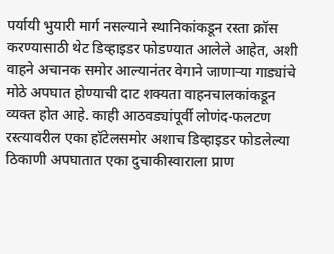पर्यायी भुयारी मार्ग नसल्याने स्थानिकांकडून रस्ता क्रॉस करण्यासाठी थेट डिव्हाइडर फोडण्यात आलेले आहेत, अशी वाहने अचानक समोर आल्यानंतर वेगाने जाणाऱ्या गाड्यांचे मोठे अपघात होण्याची दाट शक्यता वाहनचालकांकडून व्यक्त होत आहे. काही आठवड्यांपूर्वी लोणंद-फलटण रस्त्यावरील एका हॉटेलसमोर अशाच डिव्हाइडर फोडलेल्या ठिकाणी अपघातात एका दुचाकीस्वाराला प्राण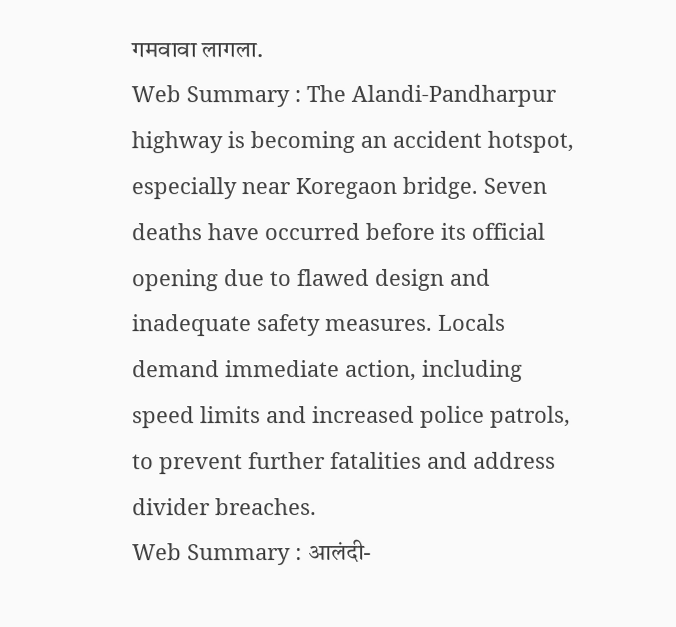गमवावा लागला.
Web Summary : The Alandi-Pandharpur highway is becoming an accident hotspot, especially near Koregaon bridge. Seven deaths have occurred before its official opening due to flawed design and inadequate safety measures. Locals demand immediate action, including speed limits and increased police patrols, to prevent further fatalities and address divider breaches.
Web Summary : आलंदी-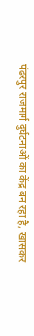पंढरपुर राजमार्ग दुर्घटनाओं का केंद्र बन रहा है, खासकर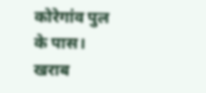कोरेगांव पुल के पास। खराब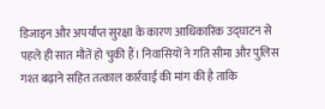डिजाइन और अपर्याप्त सुरक्षा के कारण आधिकारिक उद्घाटन से पहले ही सात मौतें हो चुकी हैं। निवासियों ने गति सीमा और पुलिस गश्त बढ़ाने सहित तत्काल कार्रवाई की मांग की है ताकि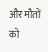और मौतों को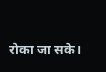रोका जा सके।